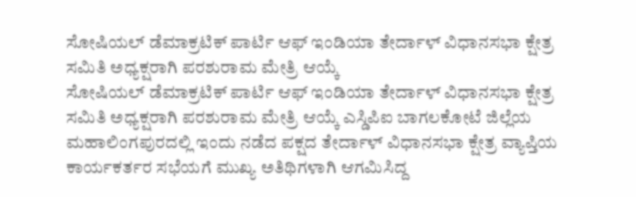ಸೋಷಿಯಲ್ ಡೆಮಾಕ್ರಟಿಕ್ ಪಾರ್ಟಿ ಆಫ್ ಇಂಡಿಯಾ ತೇರ್ದಾಳ್ ವಿಧಾನಸಭಾ ಕ್ಷೇತ್ರ ಸಮಿತಿ ಅಧ್ಯಕ್ಷರಾಗಿ ಪರಶುರಾಮ ಮೇತ್ರಿ ಆಯ್ಕೆ
ಸೋಷಿಯಲ್ ಡೆಮಾಕ್ರಟಿಕ್ ಪಾರ್ಟಿ ಆಫ್ ಇಂಡಿಯಾ ತೇರ್ದಾಳ್ ವಿಧಾನಸಭಾ ಕ್ಷೇತ್ರ ಸಮಿತಿ ಅಧ್ಯಕ್ಷರಾಗಿ ಪರಶುರಾಮ ಮೇತ್ರಿ ಆಯ್ಕೆ ಎಸ್ಡಿಪಿಐ ಬಾಗಲಕೋಟೆ ಜಿಲ್ಲೆಯ ಮಹಾಲಿಂಗಪುರದಲ್ಲಿ ಇಂದು ನಡೆದ ಪಕ್ಷದ ತೇರ್ದಾಳ್ ವಿಧಾನಸಭಾ ಕ್ಷೇತ್ರ ವ್ಯಾಪ್ತಿಯ ಕಾರ್ಯಕರ್ತರ ಸಭೆಯಗೆ ಮುಖ್ಯ ಅತಿಥಿಗಳಾಗಿ ಆಗಮಿಸಿದ್ದ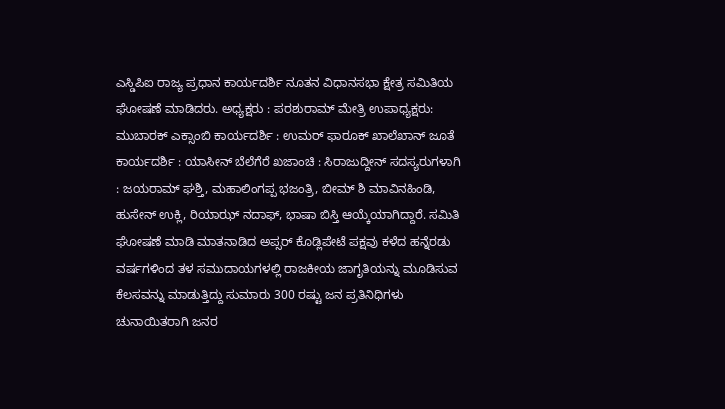ಎಸ್ಡಿಪಿಐ ರಾಜ್ಯ ಪ್ರಧಾನ ಕಾರ್ಯದರ್ಶಿ ನೂತನ ವಿಧಾನಸಭಾ ಕ್ಷೇತ್ರ ಸಮಿತಿಯ ಘೋಷಣೆ ಮಾಡಿದರು. ಅಧ್ಯಕ್ಷರು : ಪರಶುರಾಮ್ ಮೇತ್ರಿ ಉಪಾಧ್ಯಕ್ಷರು: ಮುಬಾರಕ್ ಎಕ್ಸಾಂಬಿ ಕಾರ್ಯದರ್ಶಿ : ಉಮರ್ ಫಾರೂಕ್ ಖಾಲೆಖಾನ್ ಜೂತೆ ಕಾರ್ಯದರ್ಶಿ : ಯಾಸೀನ್ ಬೆಲೆಗೆರೆ ಖಜಾಂಚಿ : ಸಿರಾಜುದ್ದೀನ್ ಸದಸ್ಯರುಗಳಾಗಿ : ಜಯರಾಮ್ ಘಶ್ತಿ, ಮಹಾಲಿಂಗಪ್ಪ ಭಜಂತ್ರಿ, ಬೀಮ್ ಶಿ ಮಾವಿನಹಿಂಡಿ, ಹುಸೇನ್ ಉಕ್ಲಿ, ರಿಯಾಝ್ ನದಾಫ್, ಭಾಷಾ ಬಿಸ್ತಿ ಆಯ್ಕೆಯಾಗಿದ್ದಾರೆ. ಸಮಿತಿ ಘೋಷಣೆ ಮಾಡಿ ಮಾತನಾಡಿದ ಅಪ್ಸರ್ ಕೊಡ್ಲಿಪೇಟೆ ಪಕ್ಷವು ಕಳೆದ ಹನ್ನೆರಡು ವರ್ಷಗಳಿಂದ ತಳ ಸಮುದಾಯಗಳಲ್ಲಿ ರಾಜಕೀಯ ಜಾಗೃತಿಯನ್ನು ಮೂಡಿಸುವ ಕೆಲಸವನ್ನು ಮಾಡುತ್ತಿದ್ದು ಸುಮಾರು 300 ರಷ್ಟು ಜನ ಪ್ರತಿನಿಧಿಗಳು ಚುನಾಯಿತರಾಗಿ ಜನರ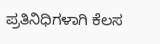ಪ್ರತಿನಿಧಿಗಳಾಗಿ ಕೆಲಸ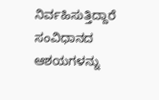ನಿರ್ವಹಿಸುತ್ತಿದ್ದಾರೆ ಸಂವಿಧಾನದ ಆಶಯಗಳನ್ನು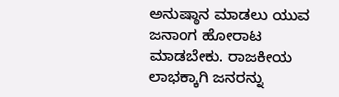ಅನುಷ್ಠಾನ ಮಾಡಲು ಯುವ ಜನಾಂಗ ಹೋರಾಟ ಮಾಡಬೇಕು. ರಾಜಕೀಯ ಲಾಭಕ್ಕಾಗಿ ಜನರನ್ನು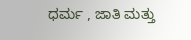ಧರ್ಮ , ಜಾತಿ ಮತ್ತು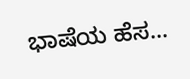ಭಾಷೆಯ ಹೆಸ...